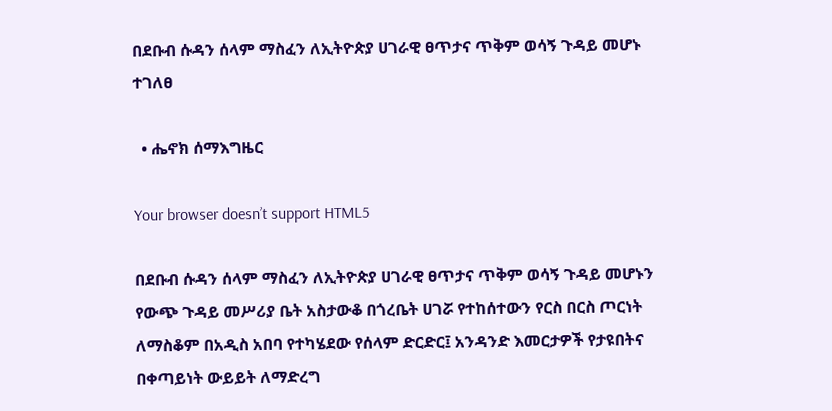በደቡብ ሱዳን ሰላም ማስፈን ለኢትዮጵያ ሀገራዊ ፀጥታና ጥቅም ወሳኝ ጉዳይ መሆኑ ተገለፀ

  • ሔኖክ ሰማእግዜር

Your browser doesn’t support HTML5

በደቡብ ሱዳን ሰላም ማስፈን ለኢትዮጵያ ሀገራዊ ፀጥታና ጥቅም ወሳኝ ጉዳይ መሆኑን የውጭ ጉዳይ መሥሪያ ቤት አስታውቆ በጎረቤት ሀገሯ የተከሰተውን የርስ በርስ ጦርነት ለማስቆም በአዲስ አበባ የተካሄደው የሰላም ድርድር፤ አንዳንድ እመርታዎች የታዩበትና በቀጣይነት ውይይት ለማድረግ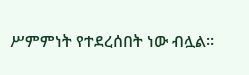ሥምምነት የተደረሰበት ነው ብሏል።